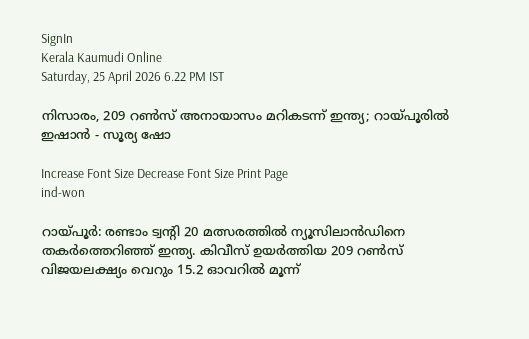SignIn
Kerala Kaumudi Online
Saturday, 25 April 2026 6.22 PM IST

നിസാരം, 209 റണ്‍സ് അനായാസം മറികടന്ന് ഇന്ത്യ; റായ്പൂരില്‍ ഇഷാന്‍ - സൂര്യ ഷോ

Increase Font Size Decrease Font Size Print Page
ind-won

റായ്പൂര്‍: രണ്ടാം ട്വന്റി 20 മത്സരത്തില്‍ ന്യൂസിലാന്‍ഡിനെ തകര്‍ത്തെറിഞ്ഞ് ഇന്ത്യ. കിവീസ് ഉയര്‍ത്തിയ 209 റണ്‍സ് വിജയലക്ഷ്യം വെറും 15.2 ഓവറില്‍ മൂന്ന്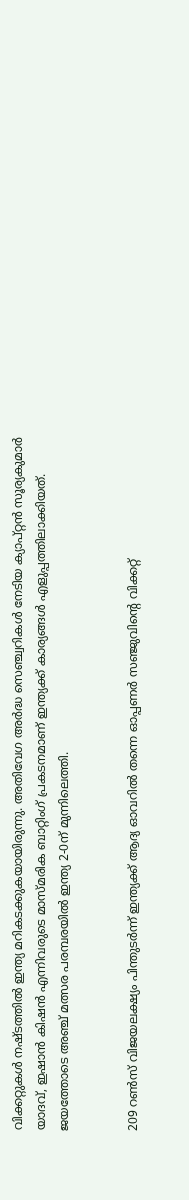വിക്കറ്റുകള്‍ നഷ്ടത്തില്‍ ഇന്ത്യ മറികടക്കുകയായിരുന്നു. അതിവേഗ അര്‍ദ്ധ സെഞ്ച്വറികള്‍ നേടിയ ക്യാപ്റ്റന്‍ സൂര്യകുമാര്‍ യാദവ്, ഇഷാന്‍ കിഷന്‍ എന്നിവരുടെ മാസ്മരിക ബാറ്റിംഗ് പ്രകടനമാണ് ഇന്ത്യക്ക് കാര്യങ്ങള്‍ എളുപ്പത്തിലാക്കിയത്. ജയത്തോടെ അഞ്ച് മത്സര പരമ്പരയില്‍ ഇന്ത്യ 2-0ന് മുന്നിലെത്തി.


209 റണ്‍സ് വിജയലക്ഷ്യം പിന്തുടര്‍ന്ന് ഇന്ത്യക്ക് ആദ്യ ഓവറില്‍ തന്നെ ഓപ്പണര്‍ സഞ്ജുവിന്റെ വിക്കറ്റ്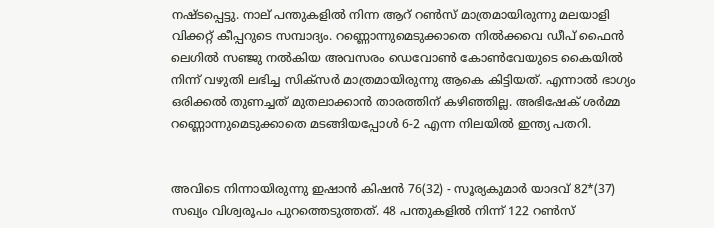നഷ്ടപ്പെട്ടു. നാല് പന്തുകളില്‍ നിന്ന ആറ് റണ്‍സ് മാത്രമായിരുന്നു മലയാളി വിക്കറ്റ് കീപ്പറുടെ സമ്പാദ്യം. റണ്ണൊന്നുമെടുക്കാതെ നില്‍ക്കവെ ഡീപ് ഫൈന്‍ ലെഗില്‍ സഞ്ജു നല്‍കിയ അവസരം ഡെവോണ്‍ കോണ്‍വേയുടെ കൈയില്‍ നിന്ന് വഴുതി ലഭിച്ച സിക്‌സര്‍ മാത്രമായിരുന്നു ആകെ കിട്ടിയത്. എന്നാല്‍ ഭാഗ്യം ഒരിക്കല്‍ തുണച്ചത് മുതലാക്കാന്‍ താരത്തിന് കഴിഞ്ഞില്ല. അഭിഷേക് ശര്‍മ്മ റണ്ണൊന്നുമെടുക്കാതെ മടങ്ങിയപ്പോള്‍ 6-2 എന്ന നിലയില്‍ ഇന്ത്യ പതറി.


അവിടെ നിന്നായിരുന്നു ഇഷാന്‍ കിഷന്‍ 76(32) - സൂര്യകുമാര്‍ യാദവ് 82*(37) സഖ്യം വിശ്വരൂപം പുറത്തെടുത്തത്. 48 പന്തുകളില്‍ നിന്ന് 122 റണ്‍സ്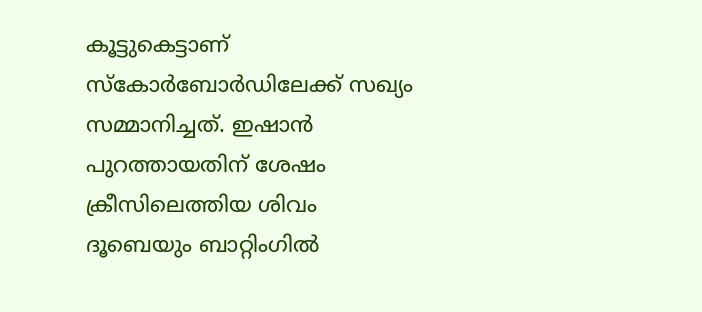കൂട്ടുകെട്ടാണ് സ്‌കോര്‍ബോര്‍ഡിലേക്ക് സഖ്യം സമ്മാനിച്ചത്. ഇഷാന്‍ പുറത്തായതിന് ശേഷം ക്രീസിലെത്തിയ ശിവം ദൂബെയും ബാറ്റിംഗില്‍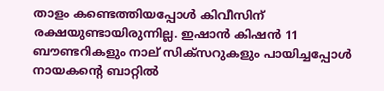താളം കണ്ടെത്തിയപ്പോള്‍ കിവീസിന് രക്ഷയുണ്ടായിരുന്നില്ല. ഇഷാന്‍ കിഷന്‍ 11 ബൗണ്ടറികളും നാല് സിക്‌സറുകളും പായിച്ചപ്പോള്‍ നായകന്റെ ബാറ്റില്‍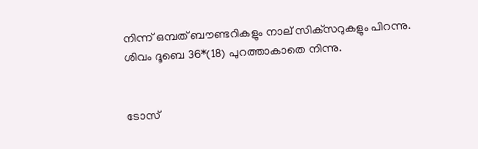നിന്ന് ഒമ്പത് ബൗണ്ടറികളും നാല് സിക്‌സറുകളും പിറന്നു. ശിവം ദൂബെ 36*(18) പുറത്താകാതെ നിന്നു.


ടോസ്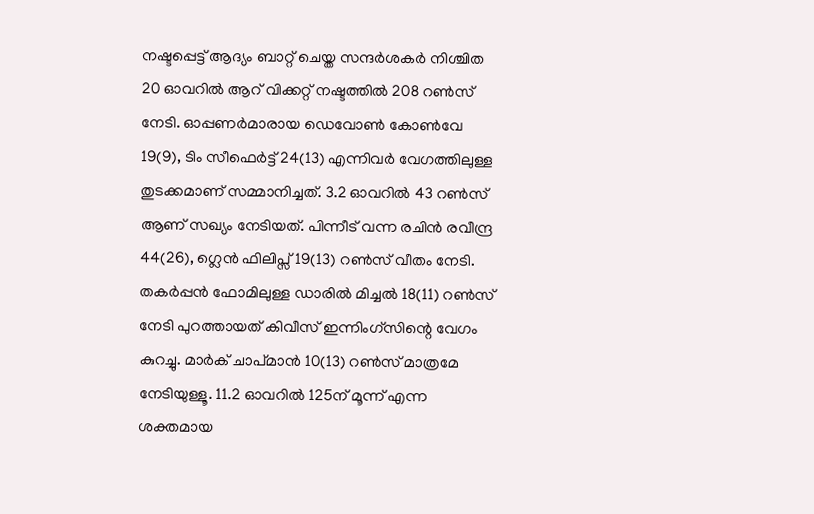നഷ്ടപ്പെട്ട് ആദ്യം ബാറ്റ് ചെയ്ത സന്ദര്‍ശകര്‍ നിശ്ചിത 20 ഓവറില്‍ ആറ് വിക്കറ്റ് നഷ്ടത്തില്‍ 208 റണ്‍സ് നേടി. ഓപ്പണര്‍മാരായ ഡെവോണ്‍ കോണ്‍വേ 19(9), ടിം സീഫെര്‍ട്ട് 24(13) എന്നിവര്‍ വേഗത്തിലുള്ള തുടക്കമാണ് സമ്മാനിച്ചത്. 3.2 ഓവറില്‍ 43 റണ്‍സ് ആണ് സഖ്യം നേടിയത്. പിന്നീട് വന്ന രചിന്‍ രവീന്ദ്ര 44(26), ഗ്ലെന്‍ ഫിലിപ്സ് 19(13) റണ്‍സ് വീതം നേടി. തകര്‍പ്പന്‍ ഫോമിലുള്ള ഡാരില്‍ മിച്ചല്‍ 18(11) റണ്‍സ് നേടി പുറത്തായത് കിവീസ് ഇന്നിംഗ്സിന്റെ വേഗം കുറച്ചു. മാര്‍ക് ചാപ്മാന്‍ 10(13) റണ്‍സ് മാത്രമേ നേടിയുള്ളൂ. 11.2 ഓവറില്‍ 125ന് മൂന്ന് എന്ന ശക്തമായ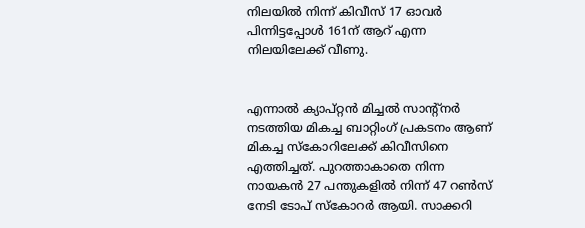നിലയില്‍ നിന്ന് കിവീസ് 17 ഓവര്‍ പിന്നിട്ടപ്പോള്‍ 161ന് ആറ് എന്ന നിലയിലേക്ക് വീണു.


എന്നാല്‍ ക്യാപ്റ്റന്‍ മിച്ചല്‍ സാന്റ്നര്‍ നടത്തിയ മികച്ച ബാറ്റിംഗ് പ്രകടനം ആണ് മികച്ച സ്‌കോറിലേക്ക് കിവീസിനെ എത്തിച്ചത്. പുറത്താകാതെ നിന്ന നായകന്‍ 27 പന്തുകളില്‍ നിന്ന് 47 റണ്‍സ് നേടി ടോപ് സ്‌കോറര്‍ ആയി. സാക്കറി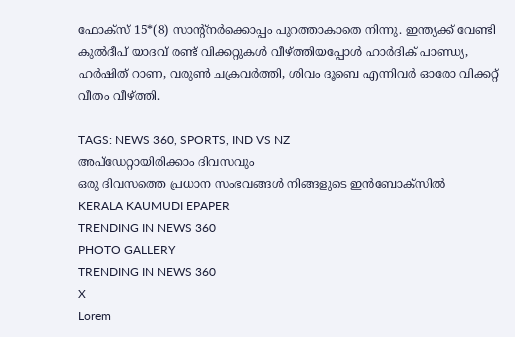ഫോക്സ് 15*(8) സാന്റ്നര്‍ക്കൊപ്പം പുറത്താകാതെ നിന്നു. ഇന്ത്യക്ക് വേണ്ടി കുല്‍ദീപ് യാദവ് രണ്ട് വിക്കറ്റുകള്‍ വീഴ്ത്തിയപ്പോള്‍ ഹാര്‍ദിക് പാണ്ഡ്യ, ഹര്‍ഷിത് റാണ, വരുണ്‍ ചക്രവര്‍ത്തി, ശിവം ദൂബെ എന്നിവര്‍ ഓരോ വിക്കറ്റ് വീതം വീഴ്ത്തി.

TAGS: NEWS 360, SPORTS, IND VS NZ
അപ്ഡേറ്റായിരിക്കാം ദിവസവും
ഒരു ദിവസത്തെ പ്രധാന സംഭവങ്ങൾ നിങ്ങളുടെ ഇൻബോക്സിൽ
KERALA KAUMUDI EPAPER
TRENDING IN NEWS 360
PHOTO GALLERY
TRENDING IN NEWS 360
X
Lorem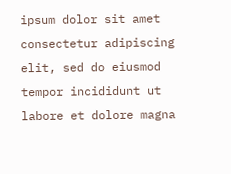ipsum dolor sit amet
consectetur adipiscing elit, sed do eiusmod tempor incididunt ut labore et dolore magna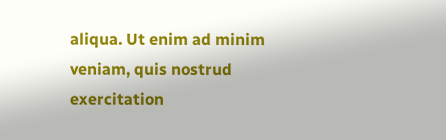aliqua. Ut enim ad minim veniam, quis nostrud exercitation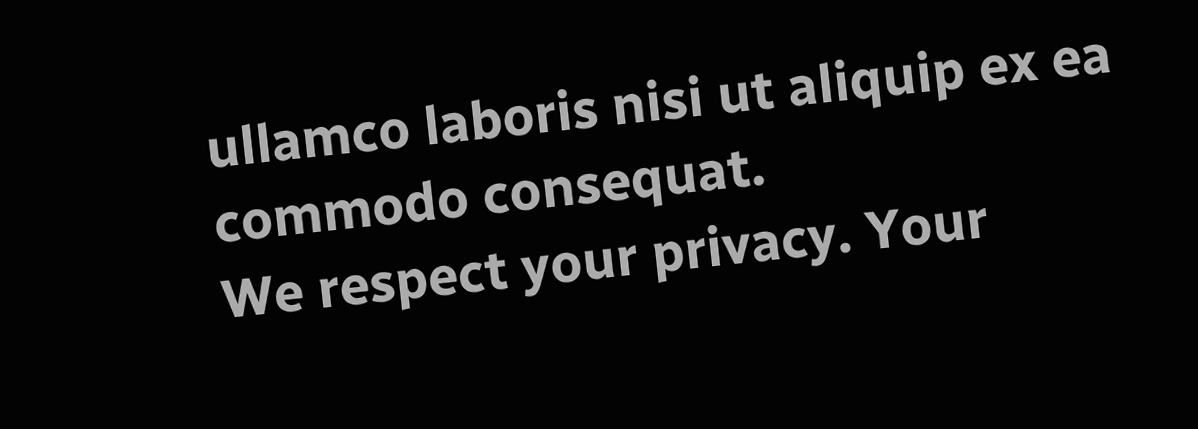ullamco laboris nisi ut aliquip ex ea commodo consequat.
We respect your privacy. Your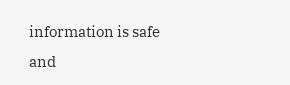information is safe and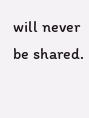will never be shared.